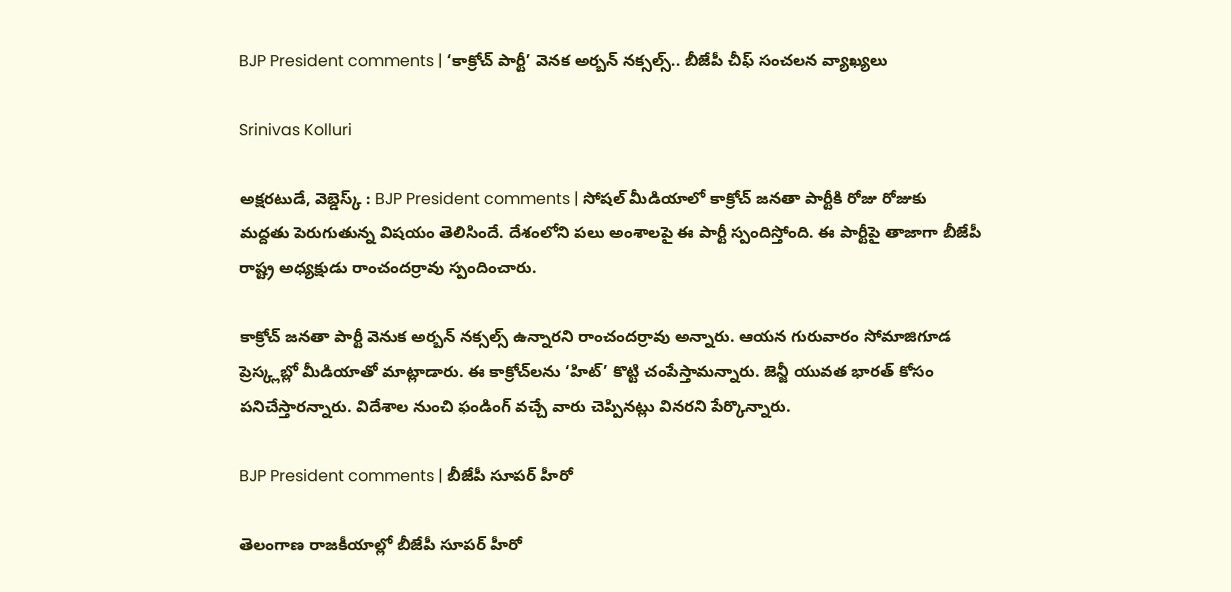BJP President comments | ‘కాక్రోచ్ పార్టీ’ వెనక అర్బన్ నక్సల్స్.. బీజేపీ చీఫ్ సంచలన వ్యాఖ్యలు

Srinivas Kolluri

అక్షరటుడే, వెబ్డెస్క్ : BJP President comments | సోషల్ మీడియాలో కాక్రోచ్ జనతా పార్టీకి రోజు రోజుకు మద్దతు పెరుగుతున్న విషయం తెలిసిందే. దేశంలోని పలు అంశాలపై ఈ పార్టీ స్పందిస్తోంది. ఈ పార్టీపై తాజాగా బీజేపీ రాష్ట్ర అధ్యక్షుడు రాంచందర్రావు స్పందించారు.

కాక్రోచ్ జనతా పార్టీ వెనుక అర్బన్ నక్సల్స్ ఉన్నారని రాంచందర్రావు అన్నారు. ఆయన గురువారం సోమాజిగూడ ప్రెస్క్లబ్లో మీడియాతో మాట్లాడారు. ఈ కాక్రోచ్‌లను ‘హిట్’ కొట్టి చంపేస్తామన్నారు. జెన్జీ యువత భారత్ కోసం పనిచేస్తారన్నారు. విదేశాల నుంచి ఫండింగ్ వచ్చే వారు చెప్పినట్లు వినరని పేర్కొన్నారు.

BJP President comments | బీజేపీ సూపర్ హీరో

తెలంగాణ రాజకీయాల్లో బీజేపీ సూపర్ హీరో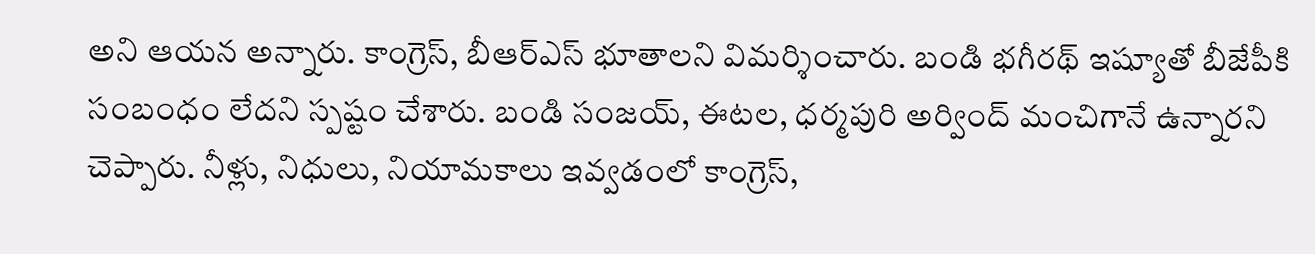అని ఆయన అన్నారు. కాంగ్రెస్, బీఆర్ఎస్ భూతాలని విమర్శించారు. బండి భగీరథ్ ఇష్యూతో బీజేపీకి సంబంధం లేదని స్పష్టం చేశారు. బండి సంజయ్, ఈటల, ధర్మపురి అర్వింద్ మంచిగానే ఉన్నారని చెప్పారు. నీళ్లు, నిధులు, నియామకాలు ఇవ్వడంలో కాంగ్రెస్,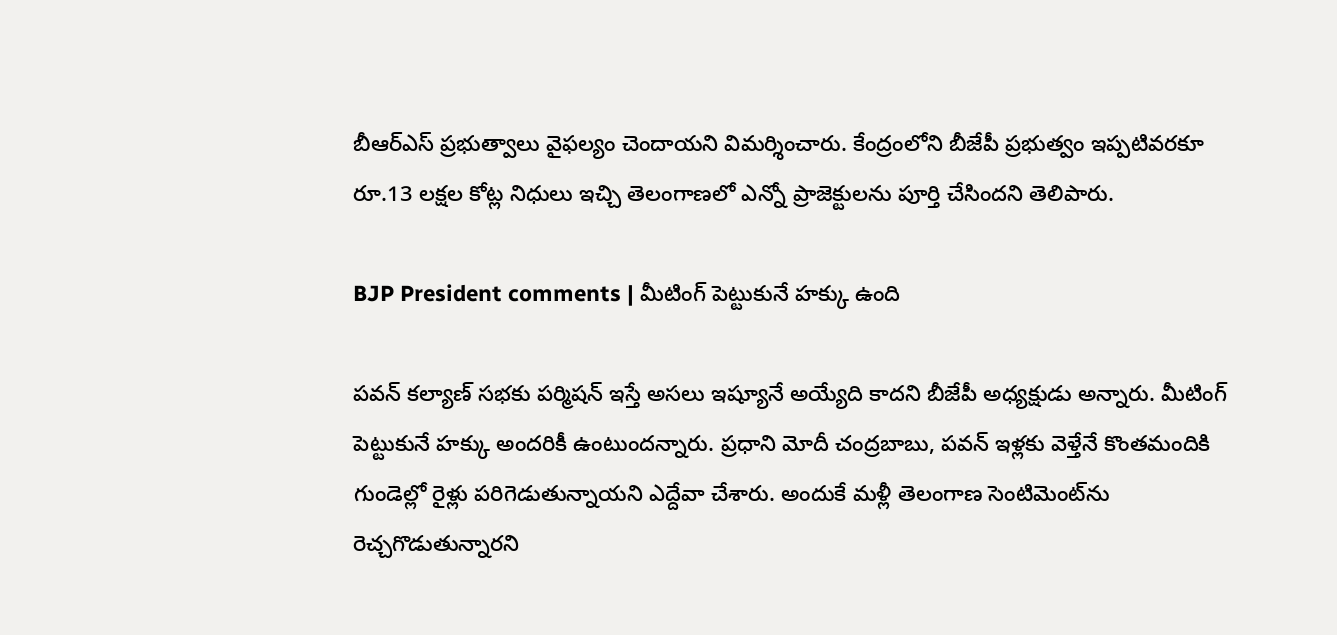బీఆర్ఎస్ ప్రభుత్వాలు వైఫల్యం చెందాయని విమర్శించారు. కేంద్రంలోని బీజేపీ ప్రభుత్వం ఇప్పటివరకూ రూ.13 లక్షల కోట్ల నిధులు ఇచ్చి తెలంగాణలో ఎన్నో ప్రాజెక్టులను పూర్తి చేసిందని తెలిపారు.

BJP President comments | మీటింగ్ పెట్టుకునే హక్కు ఉంది

పవన్ కల్యాణ్ సభకు పర్మిషన్ ఇస్తే అసలు ఇష్యూనే అయ్యేది కాదని బీజేపీ అధ్యక్షుడు అన్నారు. మీటింగ్ పెట్టుకునే హక్కు అందరికీ ఉంటుందన్నారు. ప్రధాని మోదీ చంద్రబాబు, పవన్ ఇళ్లకు వెళ్తేనే కొంతమందికి గుండెల్లో రైళ్లు పరిగెడుతున్నాయని ఎద్దేవా చేశారు. అందుకే మళ్లీ తెలంగాణ సెంటిమెంట్‌ను రెచ్చగొడుతున్నారని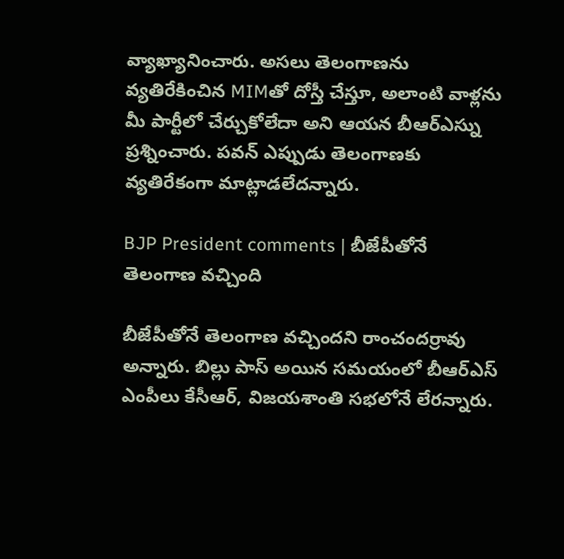వ్యాఖ్యానించారు. అసలు తెలంగాణను వ్యతిరేకించిన MIMతో దోస్తీ చేస్తూ, అలాంటి వాళ్లను మీ పార్టీలో చేర్చుకోలేదా అని ఆయన బీఆర్ఎస్ను ప్రశ్నించారు. పవన్ ఎప్పుడు తెలంగాణకు వ్యతిరేకంగా మాట్లాడలేదన్నారు.

BJP President comments | బీజేపీతోనే తెలంగాణ వచ్చింది

బీజేపీతోనే తెలంగాణ వచ్చిందని రాంచందర్రావు అన్నారు. బిల్లు పాస్ అయిన సమయంలో బీఆర్ఎస్ ఎంపీలు కేసీఆర్, విజయశాంతి సభలోనే లేరన్నారు.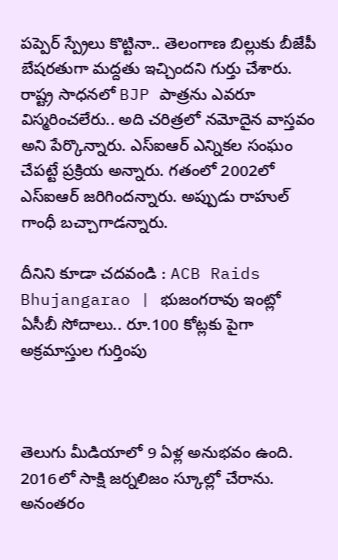పప్పెర్ స్ప్రేలు కొట్టినా.. తెలంగాణ బిల్లుకు బీజేపీ బేషరతుగా మద్దతు ఇచ్చిందని గుర్తు చేశారు. రాష్ట్ర సాధనలో BJP పాత్రను ఎవరూ విస్మరించలేరు.. అది చరిత్రలో నమోదైన వాస్తవం అని పేర్కొన్నారు. ఎస్ఐఆర్ ఎన్నికల సంఘం చేపట్టే ప్రక్రియ అన్నారు. గతంలో 2002లో ఎస్ఐఆర్ జరిగిందన్నారు. అప్పుడు రాహుల్ గాంధీ బచ్చాగాడన్నారు.

దీనిని కూడా చదవండి : ACB Raids Bhujangarao | భుజంగరావు ఇంట్లో ఏసీబీ సోదాలు.. రూ.100 కోట్లకు పైగా అక్రమాస్తుల గుర్తింపు



తెలుగు మీడియాలో 9 ఏళ్ల అనుభవం ఉంది. 2016లో సాక్షి జర్నలిజం స్కూల్లో చేరాను. అనంతరం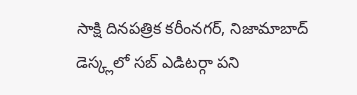సాక్షి దినపత్రిక కరీంనగర్, నిజామాబాద్ డెస్క్లలో సబ్ ఎడిటర్గా పని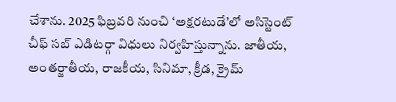చేశాను. 2025 ఫిబ్రవరి నుంచి ‘అక్షరటుడే’లో అసిస్టెంట్ చీఫ్ సబ్ ఎడిటర్గా విధులు నిర్వహిస్తున్నాను. జాతీయ, అంతర్జాతీయ, రాజకీయ, సినిమా, క్రీడ, క్రైమ్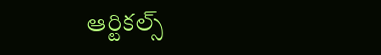ఆర్టికల్స్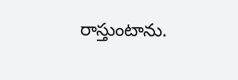రాస్తుంటాను.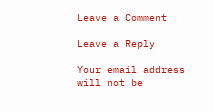Leave a Comment

Leave a Reply

Your email address will not be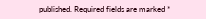published. Required fields are marked *